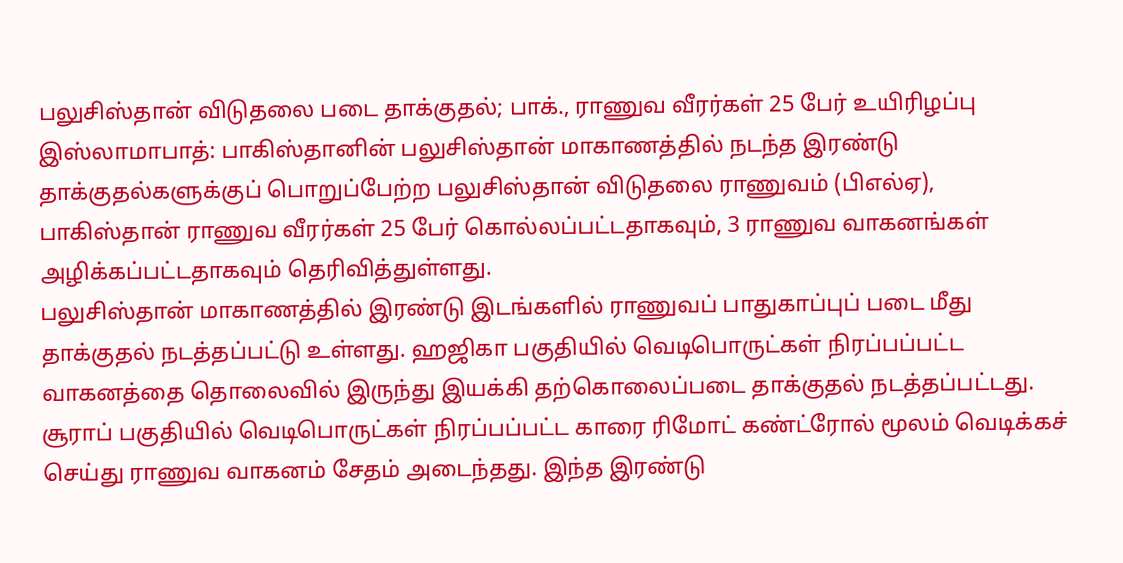பலுசிஸ்தான் விடுதலை படை தாக்குதல்; பாக்., ராணுவ வீரர்கள் 25 பேர் உயிரிழப்பு
இஸ்லாமாபாத்: பாகிஸ்தானின் பலுசிஸ்தான் மாகாணத்தில் நடந்த இரண்டு தாக்குதல்களுக்குப் பொறுப்பேற்ற பலுசிஸ்தான் விடுதலை ராணுவம் (பிஎல்ஏ), பாகிஸ்தான் ராணுவ வீரர்கள் 25 பேர் கொல்லப்பட்டதாகவும், 3 ராணுவ வாகனங்கள் அழிக்கப்பட்டதாகவும் தெரிவித்துள்ளது.
பலுசிஸ்தான் மாகாணத்தில் இரண்டு இடங்களில் ராணுவப் பாதுகாப்புப் படை மீது தாக்குதல் நடத்தப்பட்டு உள்ளது. ஹஜிகா பகுதியில் வெடிபொருட்கள் நிரப்பப்பட்ட வாகனத்தை தொலைவில் இருந்து இயக்கி தற்கொலைப்படை தாக்குதல் நடத்தப்பட்டது.
சூராப் பகுதியில் வெடிபொருட்கள் நிரப்பப்பட்ட காரை ரிமோட் கண்ட்ரோல் மூலம் வெடிக்கச் செய்து ராணுவ வாகனம் சேதம் அடைந்தது. இந்த இரண்டு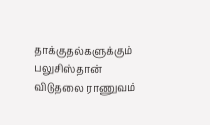தாக்குதல்களுக்கும் பலுசிஸ்தான் விடுதலை ராணுவம்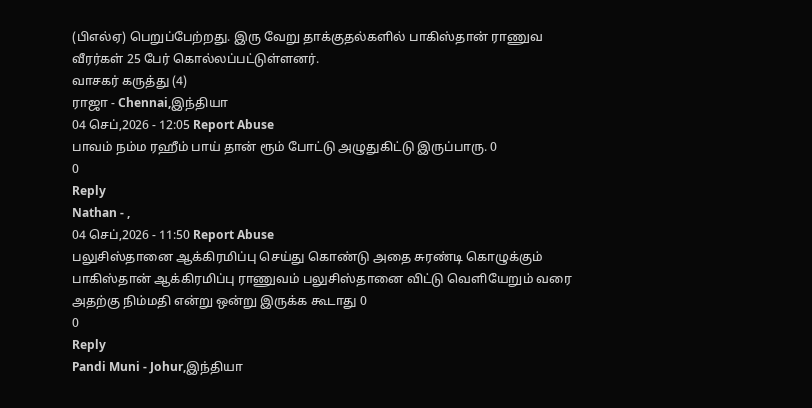(பிஎல்ஏ) பெறுப்பேற்றது. இரு வேறு தாக்குதல்களில் பாகிஸ்தான் ராணுவ வீரர்கள் 25 பேர் கொல்லப்பட்டுள்ளனர்.
வாசகர் கருத்து (4)
ராஜா - Chennai,இந்தியா
04 செப்,2026 - 12:05 Report Abuse
பாவம் நம்ம ரஹீம் பாய் தான் ரூம் போட்டு அழுதுகிட்டு இருப்பாரு. 0
0
Reply
Nathan - ,
04 செப்,2026 - 11:50 Report Abuse
பலுசிஸ்தானை ஆக்கிரமிப்பு செய்து கொண்டு அதை சுரண்டி கொழுக்கும் பாகிஸ்தான் ஆக்கிரமிப்பு ராணுவம் பலுசிஸ்தானை விட்டு வெளியேறும் வரை அதற்கு நிம்மதி என்று ஒன்று இருக்க கூடாது 0
0
Reply
Pandi Muni - Johur,இந்தியா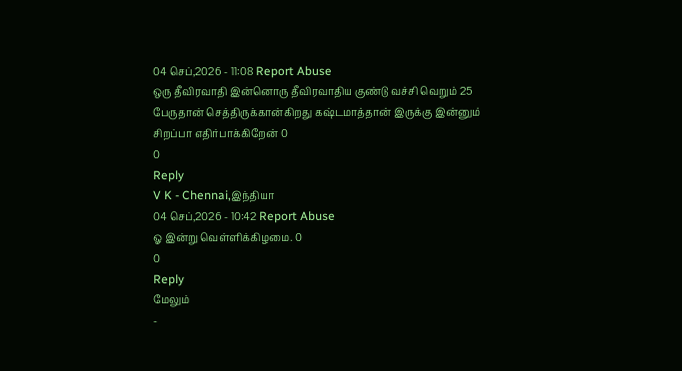04 செப்,2026 - 11:08 Report Abuse
ஒரு தீவிரவாதி இன்னொரு தீவிரவாதிய குண்டு வச்சி வெறும் 25 பேருதான் செத்திருக்கான்கிறது கஷ்டமாத்தான் இருக்கு இன்னும் சிறப்பா எதிர்பாக்கிறேன் 0
0
Reply
V K - Chennai,இந்தியா
04 செப்,2026 - 10:42 Report Abuse
ஓ இன்று வெள்ளிக்கிழமை. 0
0
Reply
மேலும்
-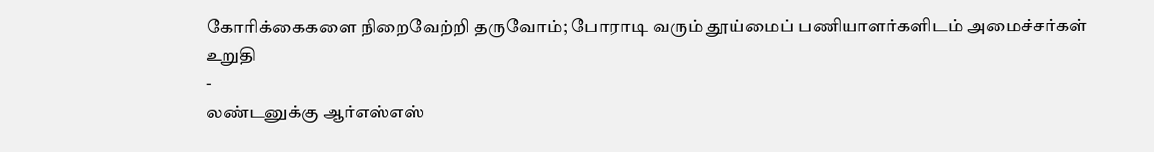கோரிக்கைகளை நிறைவேற்றி தருவோம்; போராடி வரும் தூய்மைப் பணியாளர்களிடம் அமைச்சர்கள் உறுதி
-
லண்டனுக்கு ஆர்எஸ்எஸ்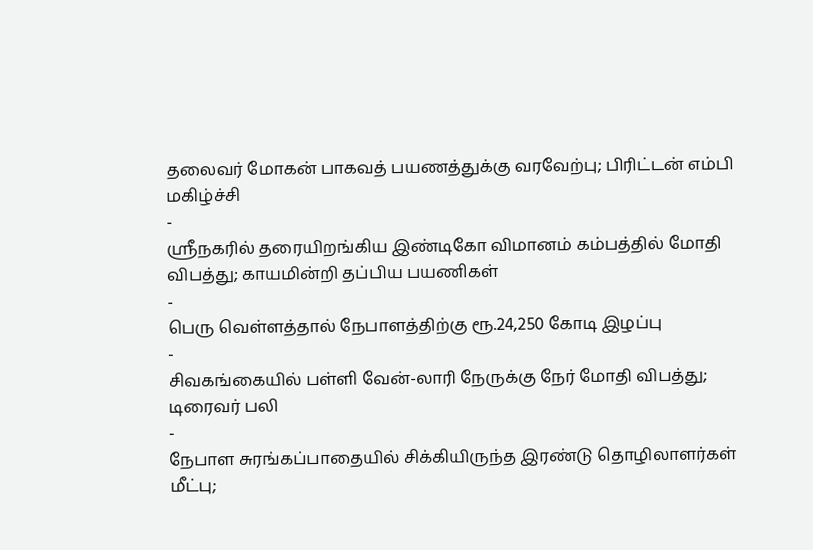தலைவர் மோகன் பாகவத் பயணத்துக்கு வரவேற்பு; பிரிட்டன் எம்பி மகிழ்ச்சி
-
ஸ்ரீநகரில் தரையிறங்கிய இண்டிகோ விமானம் கம்பத்தில் மோதி விபத்து; காயமின்றி தப்பிய பயணிகள்
-
பெரு வெள்ளத்தால் நேபாளத்திற்கு ரூ.24,250 கோடி இழப்பு
-
சிவகங்கையில் பள்ளி வேன்-லாரி நேருக்கு நேர் மோதி விபத்து; டிரைவர் பலி
-
நேபாள சுரங்கப்பாதையில் சிக்கியிருந்த இரண்டு தொழிலாளர்கள் மீட்பு;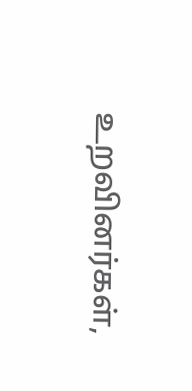உறவினர்கள்,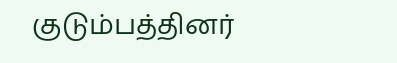குடும்பத்தினர்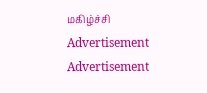மகிழ்ச்சி
Advertisement
Advertisement